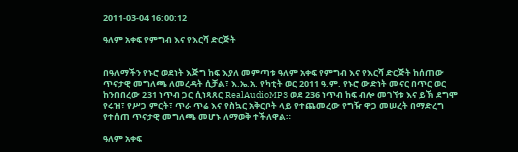2011-03-04 16:00:12

ዓለም አቀፍ የምግብ እና የእርሻ ድርጅት


በዓለማችን የኑሮ ወደነት እጅግ ከፍ እያለ መምጣቱ ዓለም አቀፍ የምግብ እና የእርሻ ድርጅት ከሰጠው ጥናታዊ መግለጫ ለመረዳት ሲቻል፣ እ.ኤ.አ. የካቲት ወር 2011 ዓ.ም. የኑሮ ውድነት መናር በጥር ወር ከንበበረው 231 ነጥብ ጋር ሲነጻጸር RealAudioMP3 ወደ 236 ነጥብ ከፍ ብሎ መገኘቱ እና ይኽ ደግሞ የሩዝ፣ የሥጋ ምርት፣ ጥራ ጥሬ እና የስኳር አቅርቦት ላይ የተጨመረው የግዥ ዋጋ መሠረት በማድረግ የተሰጠ ጥናታዊ መግለጫ መሆኑ ለማወቅ ተችለዋል።

ዓለም አቀፍ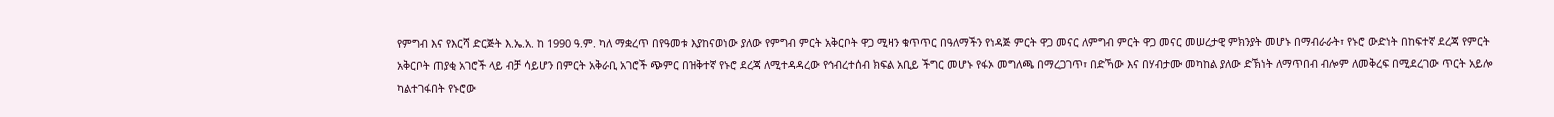የምግብ እና የእርሻ ድርጅት እ.ኤ.አ. ከ 1990 ዓ.ም. ካለ ማቋረጥ በየዓመቱ እያከናወነው ያለው የምግብ ምርት አቅርቦት ዋጋ ሚዛን ቁጥጥር በዓለማችን የነዳጅ ምርት ዋጋ መናር ለምግብ ምርት ዋጋ መናር መሠረታዊ ምክንያት መሆኑ በማብራራት፣ የኑሮ ውድነት በከፍተኛ ደረጃ የምርት አቅርቦት ጠያቂ አገሮች ላይ ብቻ ሳይሆን በምርት አቅራቢ አገሮች ጭምር በዝቅተኛ የኑሮ ደረጃ ለሚተዳዳረው የኅብረተሰብ ክፍል አቢይ ችግር መሆኑ የፋኦ መግለጫ በማረጋገጥ፣ በድኻው እና በሃብታሙ መካከል ያለው ድኽነት ለማጥበብ ብሎም ለመቅረፍ በሚደረገው ጥርት አይሎ ካልተገፋበት የኑሮው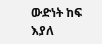ውድነት ከፍ እያለ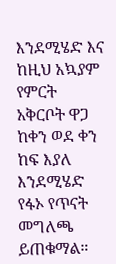እንደሚሄድ እና ከዚህ አኳያም የምርት አቅርቦት ዋጋ ከቀን ወደ ቀን ከፍ እያለ እንደሚሄድ የፋኦ የጥናት መግለጫ ይጠቁማል።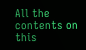All the contents on this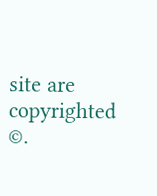site are copyrighted ©.